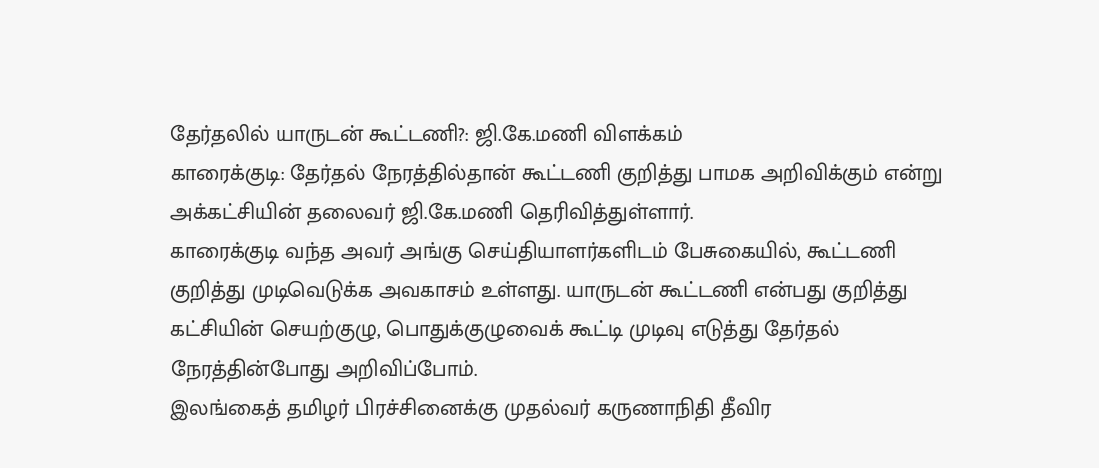தேர்தலில் யாருடன் கூட்டணி?: ஜி.கே.மணி விளக்கம்
காரைக்குடி: தேர்தல் நேரத்தில்தான் கூட்டணி குறித்து பாமக அறிவிக்கும் என்று அக்கட்சியின் தலைவர் ஜி.கே.மணி தெரிவித்துள்ளார்.
காரைக்குடி வந்த அவர் அங்கு செய்தியாளர்களிடம் பேசுகையில், கூட்டணி குறித்து முடிவெடுக்க அவகாசம் உள்ளது. யாருடன் கூட்டணி என்பது குறித்து கட்சியின் செயற்குழு, பொதுக்குழுவைக் கூட்டி முடிவு எடுத்து தேர்தல் நேரத்தின்போது அறிவிப்போம்.
இலங்கைத் தமிழர் பிரச்சினைக்கு முதல்வர் கருணாநிதி தீவிர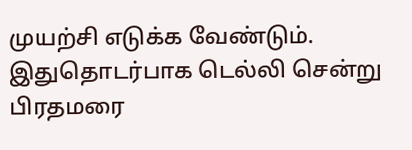முயற்சி எடுக்க வேண்டும். இதுதொடர்பாக டெல்லி சென்று பிரதமரை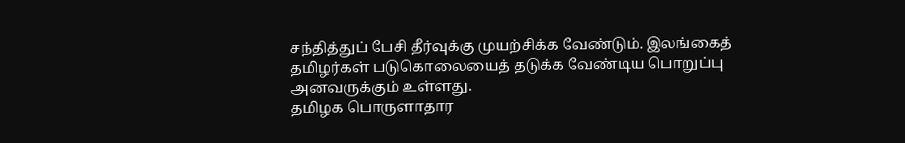சந்தித்துப் பேசி தீர்வுக்கு முயற்சிக்க வேண்டும். இலங்கைத் தமிழர்கள் படுகொலையைத் தடுக்க வேண்டிய பொறுப்பு அனவருக்கும் உள்ளது.
தமிழக பொருளாதார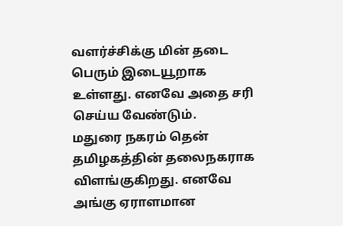வளர்ச்சிக்கு மின் தடை பெரும் இடையூறாக உள்ளது. எனவே அதை சரி செய்ய வேண்டும்.
மதுரை நகரம் தென் தமிழகத்தின் தலைநகராக விளங்குகிறது. எனவே அங்கு ஏராளமான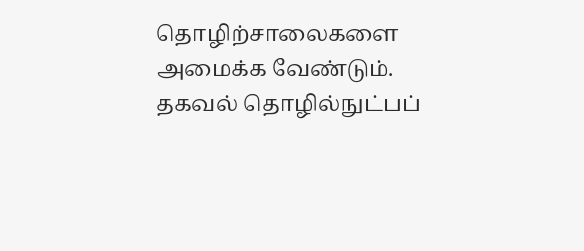தொழிற்சாலைகளை அமைக்க வேண்டும். தகவல் தொழில்நுட்பப்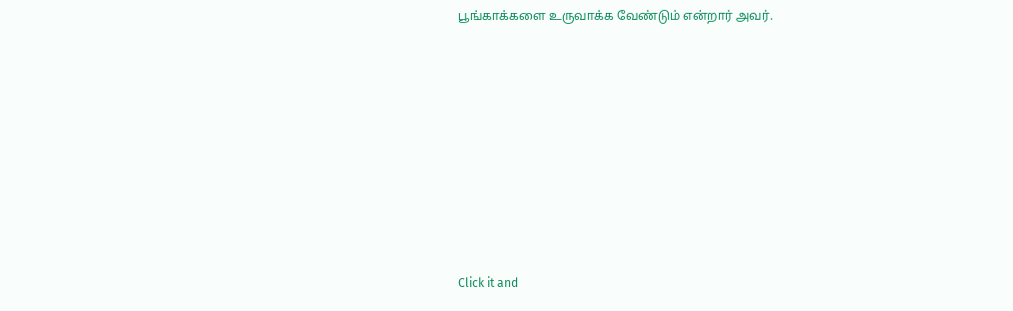பூங்காக்களை உருவாக்க வேண்டும் என்றார் அவர்.












Click it and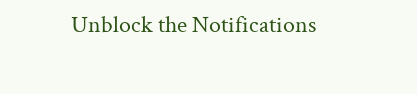Unblock the Notifications